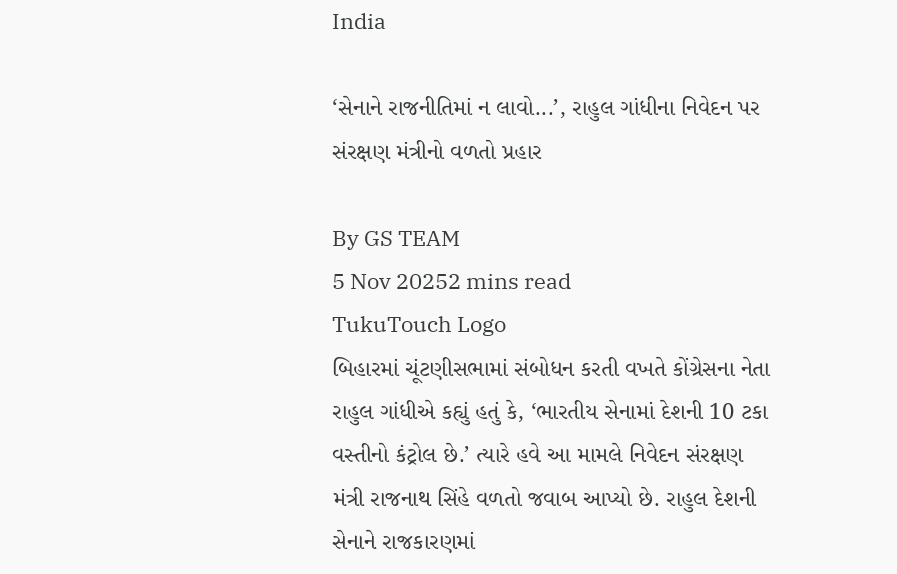India

‘સેનાને રાજનીતિમાં ન લાવો...’, રાહુલ ગાંધીના નિવેદન પર સંરક્ષણ મંત્રીનો વળતો પ્રહાર

By GS TEAM
5 Nov 20252 mins read
TukuTouch Logo
બિહારમાં ચૂંટણીસભામાં સંબોધન કરતી વખતે કોંગ્રેસના નેતા રાહુલ ગાંધીએ કહ્યું હતું કે, ‘ભારતીય સેનામાં દેશની 10 ટકા વસ્તીનો કંટ્રોલ છે.’ ત્યારે હવે આ મામલે નિવેદન સંરક્ષણ મંત્રી રાજનાથ સિંહે વળતો જવાબ આપ્યો છે. રાહુલ દેશની સેનાને રાજકારણમાં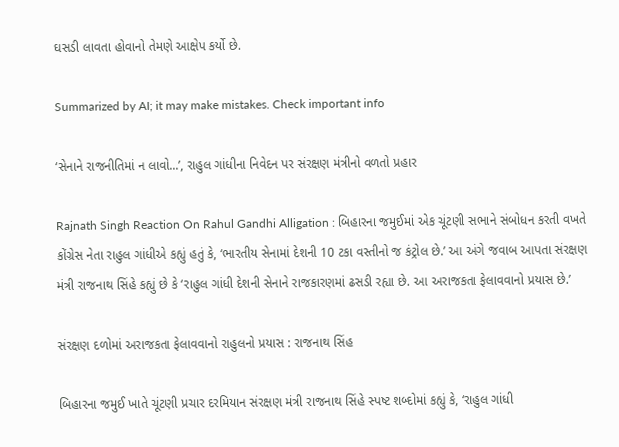ઘસડી લાવતા હોવાનો તેમણે આક્ષેપ કર્યો છે.

Summarized by AI; it may make mistakes. Check important info

‘સેનાને રાજનીતિમાં ન લાવો...’, રાહુલ ગાંધીના નિવેદન પર સંરક્ષણ મંત્રીનો વળતો પ્રહાર

Rajnath Singh Reaction On Rahul Gandhi Alligation : બિહારના જમુઈમાં એક ચૂંટણી સભાને સંબોધન કરતી વખતે કોંગ્રેસ નેતા રાહુલ ગાંધીએ કહ્યું હતું કે, ‘ભારતીય સેનામાં દેશની 10 ટકા વસ્તીનો જ કંટ્રોલ છે.’ આ અંગે જવાબ આપતા સંરક્ષણ મંત્રી રાજનાથ સિંહે કહ્યું છે કે ‘રાહુલ ગાંધી દેશની સેનાને રાજકારણમાં ઢસડી રહ્યા છે. આ અરાજકતા ફેલાવવાનો પ્રયાસ છે.’

સંરક્ષણ દળોમાં અરાજકતા ફેલાવવાનો રાહુલનો પ્રયાસ : રાજનાથ સિંહ

બિહારના જમુઈ ખાતે ચૂંટણી પ્રચાર દરમિયાન સંરક્ષણ મંત્રી રાજનાથ સિંહે સ્પષ્ટ શબ્દોમાં કહ્યું કે, ‘રાહુલ ગાંધી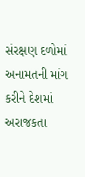સંરક્ષણ દળોમાં અનામતની માંગ કરીને દેશમાં અરાજકતા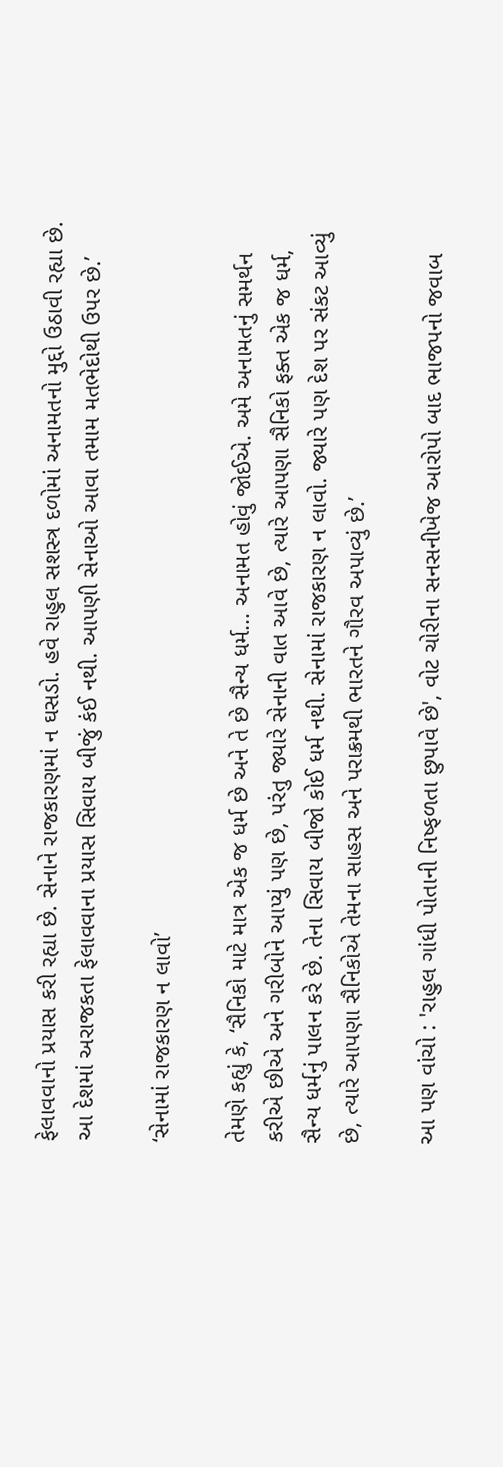ફેલાવવાનો પ્રયાસ કરી રહ્યા છે. સેનાને રાજકારણમાં ન ઘસડો. હવે રાહુલ સશસ્ત્ર દળોમાં અનામતનો મુદ્દો ઉઠાવી રહ્યા છે. આ દેશમાં અરાજકતા ફેલાવવાના પ્રયાસ સિવાય બીજું કંઈ નથી. આપણી સેનાઓ આવા તમામ મતભેદોથી ઉપર છે.’

‘સેનામાં રાજકારણ ન લાવો’

તેમણે કહ્યું કે, ‘સૈનિકો માટે માત્ર એક જ ધર્મ છે અને તે છે સૈન્ય ધર્મ... અનામત હોવું જોઈએ. અમે અનામતનું સમર્થન કરીએ છીએ અને ગરીબોને આપ્યું પણ છે, પરંતુ જ્યારે સેનાની વાત આવે છે, ત્યારે આપણા સૈનિકો ફક્ત એક જ ધર્મ, સૈન્ય ધર્મનું પાલન કરે છે. તેના સિવાય બીજો કોઈ ધર્મ નથી. સેનામાં રાજકારણ ન લાવો. જ્યારે પણ દેશ પર સંકટ આવ્યું છે, ત્યારે આપણા સૈનિકોએ તેમના સાહસ અને પરાક્રમથી ભારતને ગૌરવ અપાવ્યું છે.’

આ પણ વાંચો : 'રાહુલ ગાંધી પોતાની નિષ્ફળતા છુપાવે છે', વોટ ચોરીના સનસનીખેજ આરોપો બાદ ભાજપનો જવાબ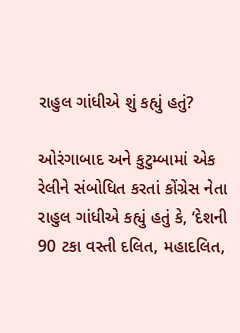રાહુલ ગાંધીએ શું કહ્યું હતું?

ઓરંગાબાદ અને કુટુમ્બામાં એક રેલીને સંબોધિત કરતાં કોંગ્રેસ નેતા રાહુલ ગાંધીએ કહ્યું હતું કે, ‘દેશની 90 ટકા વસ્તી દલિત, મહાદલિત,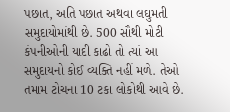પછાત, અતિ પછાત અથવા લઘુમતી સમુદાયોમાંથી છે. 500 સૌથી મોટી કંપનીઓની યાદી કાઢો તો ત્યાં આ સમુદાયનો કોઈ વ્યક્તિ નહીં મળે. તેઓ તમામ ટોચના 10 ટકા લોકોથી આવે છે.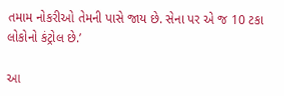તમામ નોકરીઓ તેમની પાસે જાય છે. સેના પર એ જ 10 ટકા લોકોનો કંટ્રોલ છે.’

આ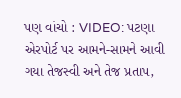પણ વાંચો : VIDEO: પટણા એરપોર્ટ પર આમને-સામને આવી ગયા તેજસ્વી અને તેજ પ્રતાપ,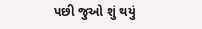પછી જુઓ શું થયું